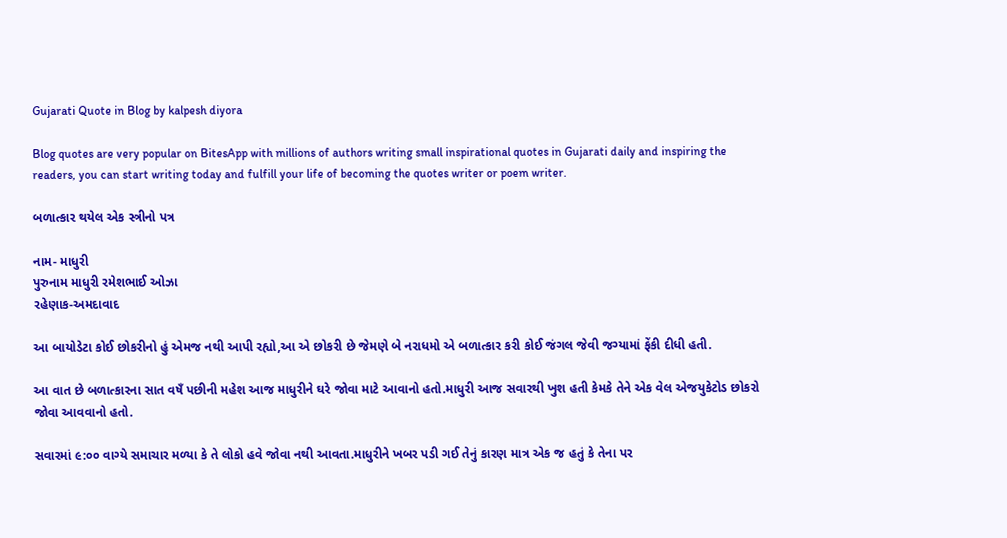Gujarati Quote in Blog by kalpesh diyora

Blog quotes are very popular on BitesApp with millions of authors writing small inspirational quotes in Gujarati daily and inspiring the readers, you can start writing today and fulfill your life of becoming the quotes writer or poem writer.

બળાત્કાર થયેલ એક સ્ત્રીનો પત્ર

નામ- માધુરી
પુરુનામ માધુરી રમેશભાઈ ઓઝા
રહેણાક-અમદાવાદ

આ બાયોડેટા કોઈ છોકરીનો હું એમજ નથી આપી રહ્યો,આ એ છોકરી છે જેમણે બે નરાધમો એ બળાત્કાર કરી કોઈ જંગલ જેવી જગ્યામાં ફેંકી દીધી હતી.

આ વાત છે બળાત્કારના સાત વષઁ પછીની મહેશ આજ માધુરીને ઘરે જોવા માટે આવાનો હતો.માધુરી આજ સવારથી ખુશ હતી કેમકે તેને એક વેલ એજયુકેટોડ છોકરો જોવા આવવાનો હતો.

સવારમાં ૯:૦૦ વાગ્યે સમાચાર મળ્યા કે તે લોકો હવે જોવા નથી આવતા.માધુરીને ખબર પડી ગઈ તેનું કારણ માત્ર એક જ હતું કે તેના પર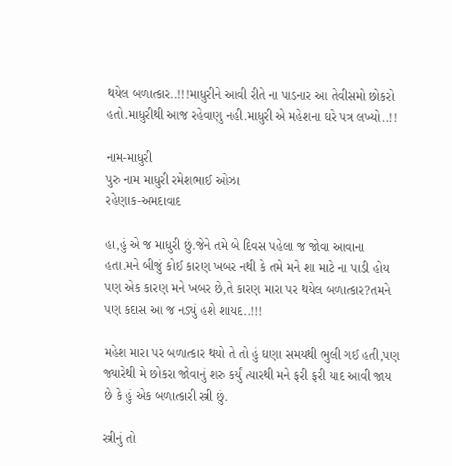થયેલ બળાત્કાર..!!!માધુરીને આવી રીતે ના પાડનાર આ તેવીસમો છોકરો હતો.માધુરીથી આજ રહેવાણુ નહી.માધુરી એ મહેશના ઘરે પત્ર લખ્યો..!!

નામ-માધુરી
પુરુ નામ માધુરી રમેશભાઈ ઓઝા
રહેણાક-અમદાવાદ

હા,હું એ જ માધુરી છું.જેને તમે બે દિવસ પહેલા જ જોવા આવાના હતા.મને બીજું કોઈ કારણ ખબર નથી કે તમે મને શા માટે ના પાડી હોય પણ એક કારણ મને ખબર છે,તે કારણ મારા પર થયેલ બળાત્કાર?તમને પણ કદાસ આ જ નડ્યું હશે શાયદ..!!!

મહેશ મારા પર બળાત્કાર થયો તે તો હું ઘણા સમયથી ભુલી ગઈ હતી,પણ જ્યારેથી મે છોકરા જોવાનું શરુ કર્યું ત્યારથી મને ફરી ફરી યાદ આવી જાય છે કે હું એક બળાત્કારી સ્ત્રી છું.

સ્ત્રીનું તો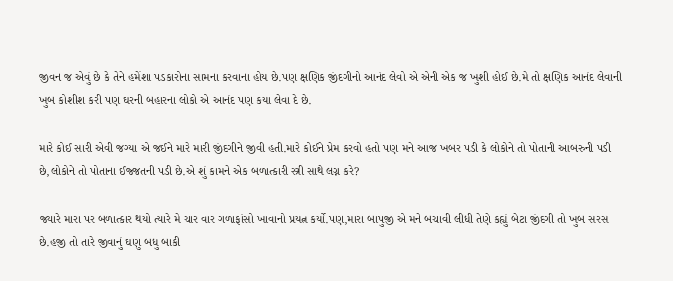જીવન જ એવું છે કે તેને હમેંશા પડકારોના સામના કરવાના હોય છે.પણ ક્ષણિક જીંદગીનો આનંદ લેવો એ એની એક જ ખુશી હોઈ છે.મે તો ક્ષણિક આનંદ લેવાની ખુબ કોશીશ કરી પણ ઘરની બહારના લોકો એ આનંદ પણ કયા લેવા દે છે.

મારે કોઈ સારી એવી જગ્યા એ જઈને મારે મારી જીંદગીને જીવી હતી.મારે કોઈને પ્રેમ કરવો હતો પણ મને આજ ખબર પડી કે લોકોને તો પોતાની આબરુની પડી છે,લોકોને તો પોતાના ઈજ્જતની પડી છે.એ શું કામને એક બળાત્કારી સ્ત્રી સાથે લગ્ન કરે?

જ્યારે મારા પર બળાત્કાર થયો ત્યારે મે ચાર વાર ગળાફાંસો ખાવાનો પ્રયત્ન કર્યો.પણ,મારા બાપુજી એ મને બચાવી લીધી તેણે કહ્યું બેટા જીંદગી તો ખુબ સરસ છે.હજી તો તારે જીવાનું ઘણુ બધુ બાકી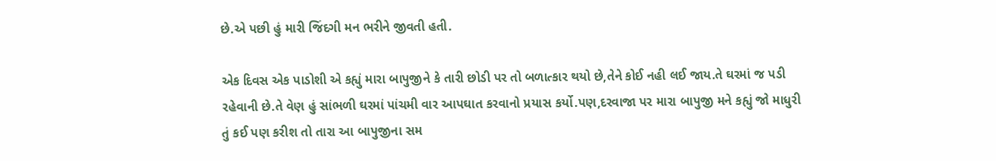છે.એ પછી હું મારી જિંદગી મન ભરીને જીવતી હતી.

એક દિવસ એક પાડોશી એ કહ્યું મારા બાપુજીને કે તારી છોડી પર તો બળાત્કાર થયો છે,તેને કોઈ નહી લઈ જાય.તે ઘરમાં જ પડી રહેવાની છે.તે વેણ હું સાંભળી ઘરમાં પાંચમી વાર આપઘાત કરવાનો પ્રયાસ કર્યો.પણ,દરવાજા પર મારા બાપુજી મને કહ્યું જો માધુરી તું કઈ પણ કરીશ તો તારા આ બાપુજીના સમ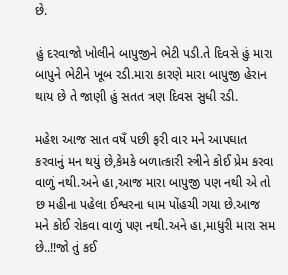છે.

હું દરવાજો ખોલીને બાપુજીને ભેટી પડી.તે દિવસે હું મારા બાપુને ભેટીને ખૂબ રડી.મારા કારણે મારા બાપુજી હેરાન થાય છે તે જાણી હું સતત ત્રણ દિવસ સુધી રડી.

મહેશ આજ સાત વષઁ પછી ફરી વાર મને આપઘાત કરવાનું મન થયું છે,કેમકે બળાત્કારી સ્ત્રીને કોઈ પ્રેમ કરવા વાળું નથી.અને હા,આજ મારા બાપુજી પણ નથી એ તો છ મહીના પહેલા ઈશ્વરના ધામ પોંહચી ગયા છે.આજ મને કોઈ રોકવા વાળું પણ નથી.અને હા,માધુરી મારા સમ છે..!!જો તું કઈ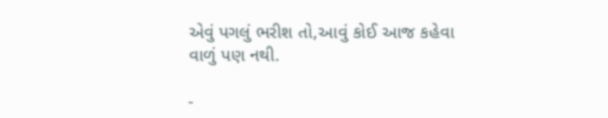એવું પગલું ભરીશ તો,આવું કોઈ આજ કહેવા વાળું પણ નથી.

-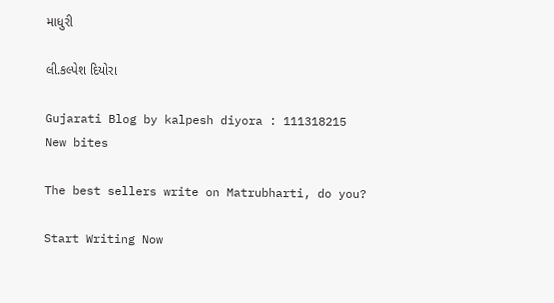માધુરી

લી.કલ્પેશ દિયોરા

Gujarati Blog by kalpesh diyora : 111318215
New bites

The best sellers write on Matrubharti, do you?

Start Writing Now